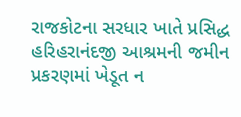રાજકોટના સરધાર ખાતે પ્રસિદ્ધ હરિહરાનંદજી આશ્રમની જમીન પ્રકરણમાં ખેડૂત ન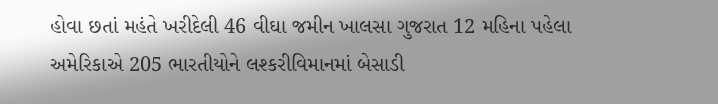હોવા છતાં મહંતે ખરીદેલી 46 વીઘા જમીન ખાલસા ગુજરાત 12 મહિના પહેલા
અમેરિકાએ 205 ભારતીયોને લશ્કરીવિમાનમાં બેસાડી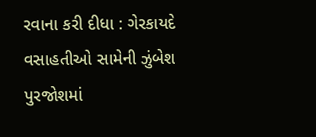રવાના કરી દીધા : ગેરકાયદે વસાહતીઓ સામેની ઝુંબેશ પુરજોશમાં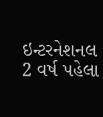ઇન્ટરનેશનલ 2 વર્ષ પહેલા